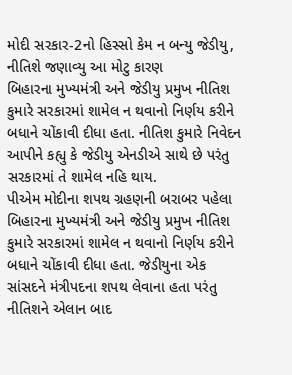મોદી સરકાર-2નો હિસ્સો કેમ ન બન્યુ જેડીયુ, નીતિશે જણાવ્યુ આ મોટુ કારણ
બિહારના મુખ્યમંત્રી અને જેડીયુ પ્રમુખ નીતિશ કુમારે સરકારમાં શામેલ ન થવાનો નિર્ણય કરીને બધાને ચોંકાવી દીધા હતા. નીતિશ કુમારે નિવેદન આપીને કહ્યુ કે જેડીયુ એનડીએ સાથે છે પરંતુ સરકારમાં તે શામેલ નહિ થાય.
પીએમ મોદીના શપથ ગ્રહણની બરાબર પહેલા બિહારના મુખ્યમંત્રી અને જેડીયુ પ્રમુખ નીતિશ કુમારે સરકારમાં શામેલ ન થવાનો નિર્ણય કરીને બધાને ચોંકાવી દીધા હતા. જેડીયુના એક સાંસદને મંત્રીપદના શપથ લેવાના હતા પરંતુ નીતિશને એલાન બાદ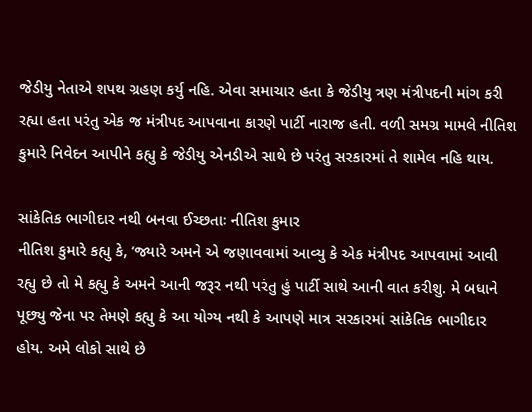જેડીયુ નેતાએ શપથ ગ્રહણ કર્યુ નહિ. એવા સમાચાર હતા કે જેડીયુ ત્રણ મંત્રીપદની માંગ કરી રહ્યા હતા પરંતુ એક જ મંત્રીપદ આપવાના કારણે પાર્ટી નારાજ હતી. વળી સમગ્ર મામલે નીતિશ કુમારે નિવેદન આપીને કહ્યુ કે જેડીયુ એનડીએ સાથે છે પરંતુ સરકારમાં તે શામેલ નહિ થાય.

સાંકેતિક ભાગીદાર નથી બનવા ઈચ્છતાઃ નીતિશ કુમાર
નીતિશ કુમારે કહ્યુ કે, ‘જ્યારે અમને એ જણાવવામાં આવ્યુ કે એક મંત્રીપદ આપવામાં આવી રહ્યુ છે તો મે કહ્યુ કે અમને આની જરૂર નથી પરંતુ હું પાર્ટી સાથે આની વાત કરીશુ. મે બધાને પૂછ્યુ જેના પર તેમણે કહ્યુ કે આ યોગ્ય નથી કે આપણે માત્ર સરકારમાં સાંકેતિક ભાગીદાર હોય. અમે લોકો સાથે છે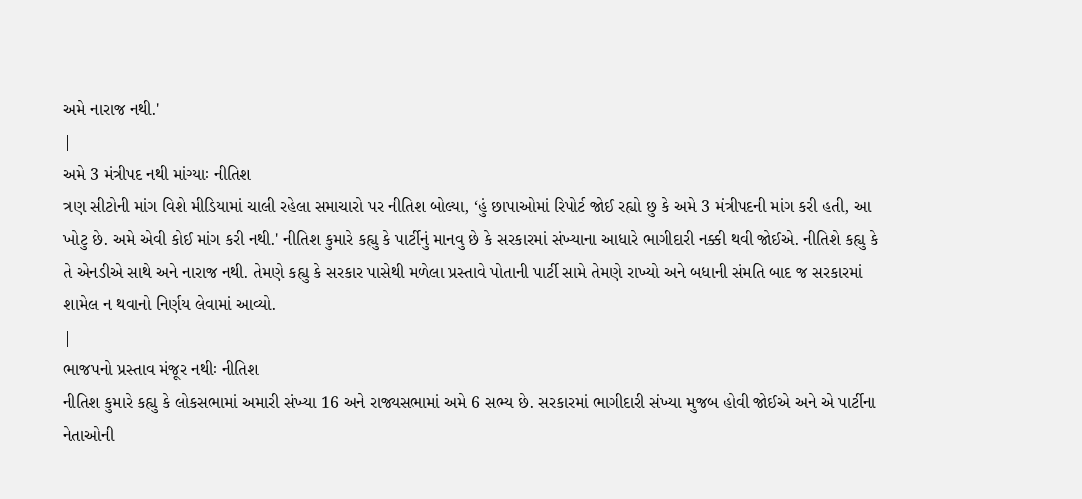અમે નારાજ નથી.'
|
અમે 3 મંત્રીપદ નથી માંગ્યાઃ નીતિશ
ત્રણ સીટોની માંગ વિશે મીડિયામાં ચાલી રહેલા સમાચારો પર નીતિશ બોલ્યા, ‘હું છાપાઓમાં રિપોર્ટ જોઈ રહ્યો છુ કે અમે 3 મંત્રીપદની માંગ કરી હતી, આ ખોટુ છે. અમે એવી કોઈ માંગ કરી નથી.' નીતિશ કુમારે કહ્યુ કે પાર્ટીનું માનવુ છે કે સરકારમાં સંખ્યાના આધારે ભાગીદારી નક્કી થવી જોઈએ. નીતિશે કહ્યુ કે તે એનડીએ સાથે અને નારાજ નથી. તેમણે કહ્યુ કે સરકાર પાસેથી મળેલા પ્રસ્તાવે પોતાની પાર્ટી સામે તેમણે રાખ્યો અને બધાની સંમતિ બાદ જ સરકારમાં શામેલ ન થવાનો નિર્ણય લેવામાં આવ્યો.
|
ભાજપનો પ્રસ્તાવ મંજૂર નથીઃ નીતિશ
નીતિશ કુમારે કહ્યુ કે લોકસભામાં અમારી સંખ્યા 16 અને રાજ્યસભામાં અમે 6 સભ્ય છે. સરકારમાં ભાગીદારી સંખ્યા મુજબ હોવી જોઈએ અને એ પાર્ટીના નેતાઓની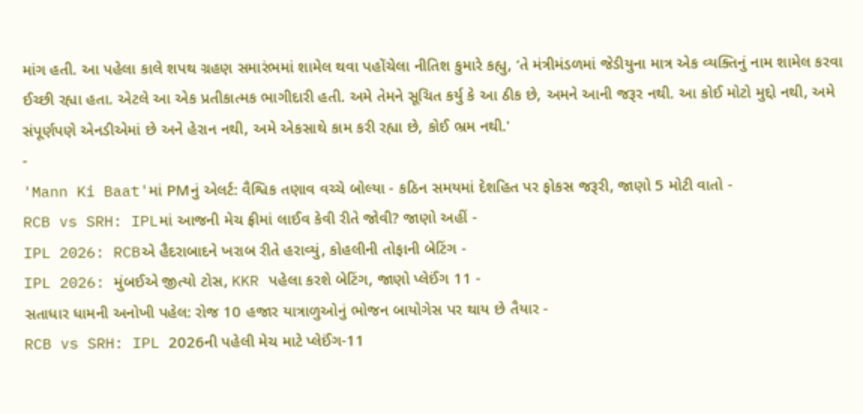માંગ હતી. આ પહેલા કાલે શપથ ગ્રહણ સમારંભમાં શામેલ થવા પહોંચેલા નીતિશ કુમારે કહ્યુ, ‘તે મંત્રીમંડળમાં જેડીયુના માત્ર એક વ્યક્તિનું નામ શામેલ કરવા ઈચ્છી રહ્યા હતા. એટલે આ એક પ્રતીકાત્મક ભાગીદારી હતી. અમે તેમને સૂચિત કર્યુ કે આ ઠીક છે, અમને આની જરૂર નથી. આ કોઈ મોટો મુદ્દો નથી, અમે સંપૂર્ણપણે એનડીએમાં છે અને હેરાન નથી, અમે એકસાથે કામ કરી રહ્યા છે, કોઈ ભ્રમ નથી.'
-
'Mann Ki Baat'માં PMનું એલર્ટ: વૈશ્વિક તણાવ વચ્ચે બોલ્યા - કઠિન સમયમાં દેશહિત પર ફોકસ જરૂરી, જાણો 5 મોટી વાતો -
RCB vs SRH: IPLમાં આજની મેચ ફ્રીમાં લાઈવ કેવી રીતે જોવી? જાણો અહીં -
IPL 2026: RCBએ હૈદરાબાદને ખરાબ રીતે હરાવ્યું, કોહલીની તોફાની બેટિંગ -
IPL 2026: મુંબઈએ જીત્યો ટોસ, KKR પહેલા કરશે બેટિંગ, જાણો પ્લેઈંગ 11 -
સતાધાર ધામની અનોખી પહેલ: રોજ 10 હજાર યાત્રાળુઓનું ભોજન બાયોગેસ પર થાય છે તૈયાર -
RCB vs SRH: IPL 2026ની પહેલી મેચ માટે પ્લેઈંગ-11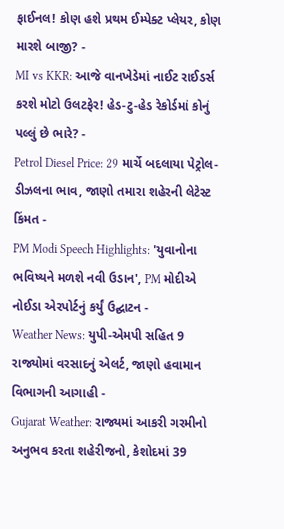ફાઈનલ! કોણ હશે પ્રથમ ઈમ્પેક્ટ પ્લેયર, કોણ મારશે બાજી? -
MI vs KKR: આજે વાનખેડેમાં નાઈટ રાઈડર્સ કરશે મોટો ઉલટફેર! હેડ-ટુ-હેડ રેકોર્ડમાં કોનું પલ્લું છે ભારે? -
Petrol Diesel Price: 29 માર્ચે બદલાયા પેટ્રોલ-ડીઝલના ભાવ, જાણો તમારા શહેરની લેટેસ્ટ કિંમત -
PM Modi Speech Highlights: 'યુવાનોના ભવિષ્યને મળશે નવી ઉડાન', PM મોદીએ નોઈડા એરપોર્ટનું કર્યું ઉદ્ઘાટન -
Weather News: યુપી-એમપી સહિત 9 રાજ્યોમાં વરસાદનું એલર્ટ, જાણો હવામાન વિભાગની આગાહી -
Gujarat Weather: રાજ્યમાં આકરી ગરમીનો અનુભવ કરતા શહેરીજનો, કેશોદમાં 39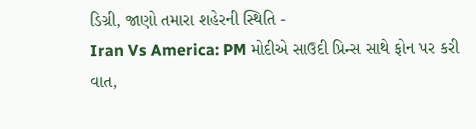ડિગ્રી, જાણો તમારા શહેરની સ્થિતિ -
Iran Vs America: PM મોદીએ સાઉદી પ્રિન્સ સાથે ફોન પર કરી વાત,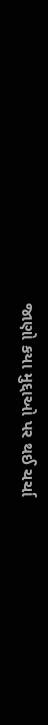જાણો કયા મુદ્દાઓ પર થઈ ચર્ચા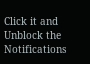Click it and Unblock the Notifications